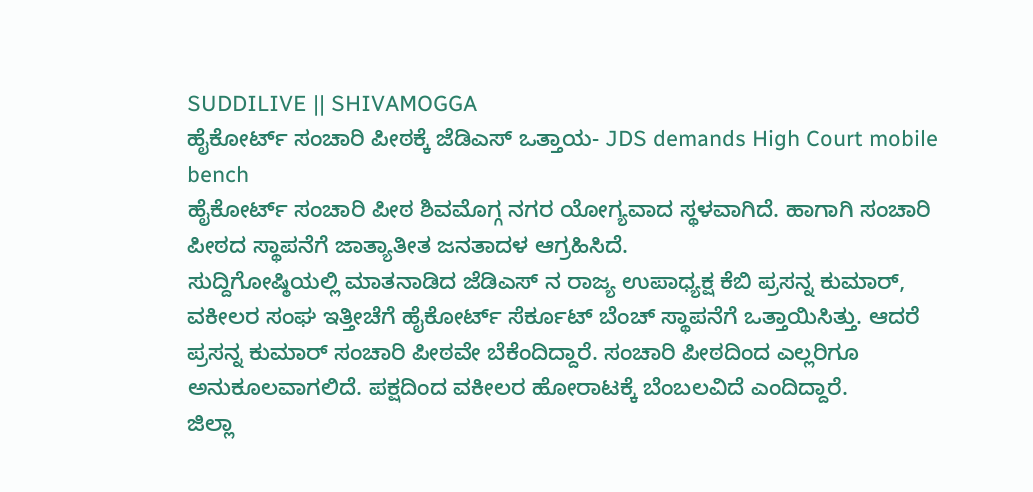SUDDILIVE || SHIVAMOGGA
ಹೈಕೋರ್ಟ್ ಸಂಚಾರಿ ಪೀಠಕ್ಕೆ ಜೆಡಿಎಸ್ ಒತ್ತಾಯ- JDS demands High Court mobile bench
ಹೈಕೋರ್ಟ್ ಸಂಚಾರಿ ಪೀಠ ಶಿವಮೊಗ್ಗ ನಗರ ಯೋಗ್ಯವಾದ ಸ್ಥಳವಾಗಿದೆ. ಹಾಗಾಗಿ ಸಂಚಾರಿ ಪೀಠದ ಸ್ಥಾಪನೆಗೆ ಜಾತ್ಯಾತೀತ ಜನತಾದಳ ಆಗ್ರಹಿಸಿದೆ.
ಸುದ್ದಿಗೋಷ್ಠಿಯಲ್ಲಿ ಮಾತನಾಡಿದ ಜೆಡಿಎಸ್ ನ ರಾಜ್ಯ ಉಪಾಧ್ಯಕ್ಷ ಕೆಬಿ ಪ್ರಸನ್ನ ಕುಮಾರ್, ವಕೀಲರ ಸಂಘ ಇತ್ತೀಚೆಗೆ ಹೈಕೋರ್ಟ್ ಸೆರ್ಕೂಟ್ ಬೆಂಚ್ ಸ್ಥಾಪನೆಗೆ ಒತ್ತಾಯಿಸಿತ್ತು. ಆದರೆ ಪ್ರಸನ್ನ ಕುಮಾರ್ ಸಂಚಾರಿ ಪೀಠವೇ ಬೆಕೆಂದಿದ್ದಾರೆ. ಸಂಚಾರಿ ಪೀಠದಿಂದ ಎಲ್ಲರಿಗೂ ಅನುಕೂಲವಾಗಲಿದೆ. ಪಕ್ಷದಿಂದ ವಕೀಲರ ಹೋರಾಟಕ್ಕೆ ಬೆಂಬಲವಿದೆ ಎಂದಿದ್ದಾರೆ.
ಜಿಲ್ಲಾ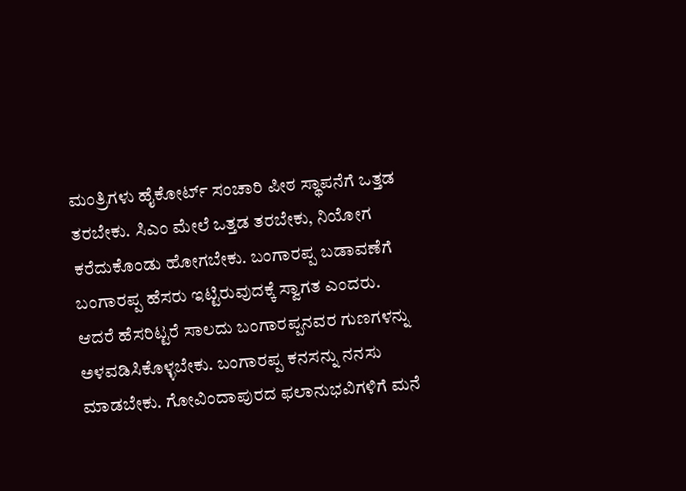ಮಂತ್ರಿಗಳು ಹೈಕೋರ್ಟ್ ಸಂಚಾರಿ ಪೀಠ ಸ್ಥಾಪನೆಗೆ ಒತ್ತಡ ತರಬೇಕು. ಸಿಎಂ ಮೇಲೆ ಒತ್ತಡ ತರಬೇಕು, ನಿಯೋಗ ಕರೆದುಕೊಂಡು ಹೋಗಬೇಕು. ಬಂಗಾರಪ್ಪ ಬಡಾವಣೆಗೆ ಬಂಗಾರಪ್ಪ ಹೆಸರು ಇಟ್ಟಿರುವುದಕ್ಕೆ ಸ್ವಾಗತ ಎಂದರು.
ಆದರೆ ಹೆಸರಿಟ್ಟರೆ ಸಾಲದು ಬಂಗಾರಪ್ಪನವರ ಗುಣಗಳನ್ನು ಅಳವಡಿಸಿಕೊಳ್ಳಬೇಕು. ಬಂಗಾರಪ್ಪ ಕನಸನ್ನು ನನಸು ಮಾಡಬೇಕು. ಗೋವಿಂದಾಪುರದ ಫಲಾನುಭವಿಗಳಿಗೆ ಮನೆ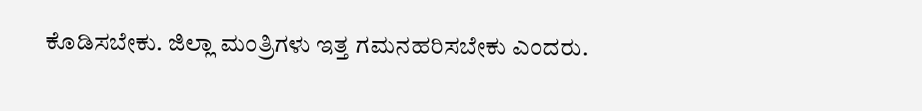ಕೊಡಿಸಬೇಕು. ಜಿಲ್ಲಾ ಮಂತ್ರಿಗಳು ಇತ್ತ ಗಮನಹರಿಸಬೇಕು ಎಂದರು.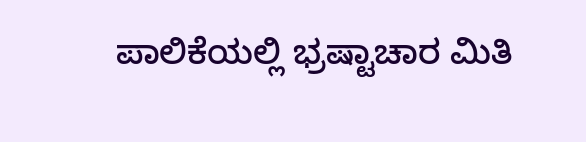ಪಾಲಿಕೆಯಲ್ಲಿ ಭ್ರಷ್ಟಾಚಾರ ಮಿತಿ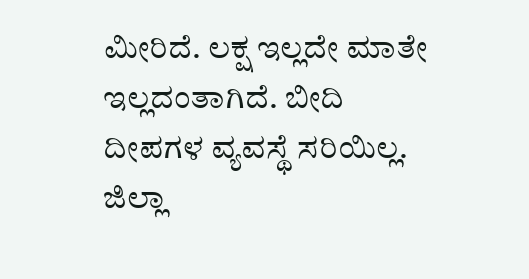ಮೀರಿದೆ. ಲಕ್ಷ ಇಲ್ಲದೇ ಮಾತೇ ಇಲ್ಲದಂತಾಗಿದೆ. ಬೀದಿ ದೀಪಗಳ ವ್ಯವಸ್ಥೆ ಸರಿಯಿಲ್ಲ. ಜಿಲ್ಲಾ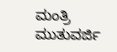ಮಂತ್ರಿ ಮುತುವರ್ಜಿ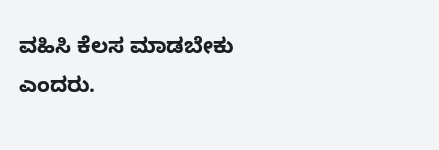ವಹಿಸಿ ಕೆಲಸ ಮಾಡಬೇಕು ಎಂದರು.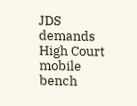JDS demands High Court mobile bench